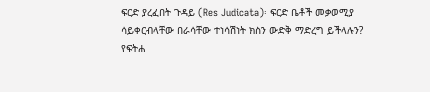ፍርድ ያረፈበት ጉዳይ (Res Judicata)፡ ፍርድ ቤቶች መቃወሚያ ሳይቀርብላቸው በራሳቸው ተነሳሽነት ክስን ውድቅ ማድረግ ይችላሉን?
የፍትሐ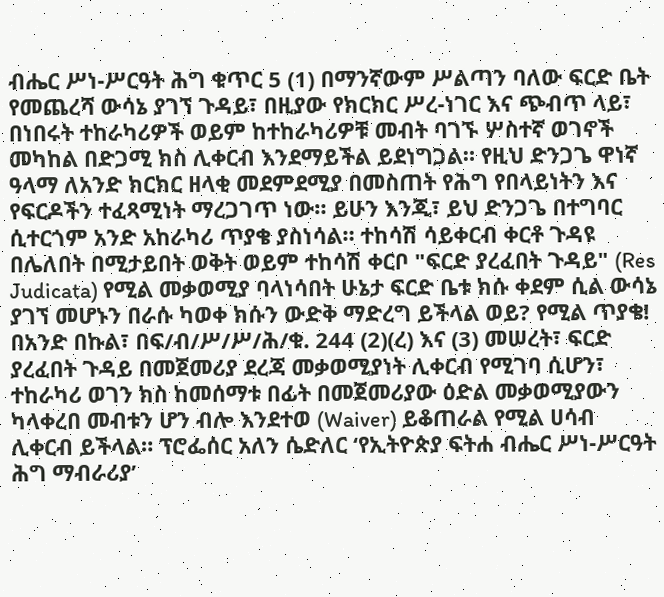ብሔር ሥነ-ሥርዓት ሕግ ቁጥር 5 (1) በማንኛውም ሥልጣን ባለው ፍርድ ቤት የመጨረሻ ውሳኔ ያገኘ ጉዳይ፣ በዚያው የክርክር ሥረ-ነገር እና ጭብጥ ላይ፣ በነበሩት ተከራካሪዎች ወይም ከተከራካሪዎቹ መብት ባገኙ ሦስተኛ ወገኖች መካከል በድጋሚ ክስ ሊቀርብ እንደማይችል ይደነግጋል። የዚህ ድንጋጌ ዋነኛ ዓላማ ለአንድ ክርክር ዘላቂ መደምደሚያ በመስጠት የሕግ የበላይነትን እና የፍርዶችን ተፈጻሚነት ማረጋገጥ ነው። ይሁን እንጂ፣ ይህ ድንጋጌ በተግባር ሲተርጎም አንድ አከራካሪ ጥያቄ ያስነሳል። ተከሳሽ ሳይቀርብ ቀርቶ ጉዳዩ በሌለበት በሚታይበት ወቅት ወይም ተከሳሽ ቀርቦ "ፍርድ ያረፈበት ጉዳይ" (Res Judicata) የሚል መቃወሚያ ባላነሳበት ሁኔታ ፍርድ ቤቱ ክሱ ቀደም ሲል ውሳኔ ያገኘ መሆኑን በራሱ ካወቀ ክሱን ውድቅ ማድረግ ይችላል ወይ? የሚል ጥያቄ! በአንድ በኩል፣ በፍ/ብ/ሥ/ሥ/ሕ/ቁ. 244 (2)(ረ) እና (3) መሠረት፣ ፍርድ ያረፈበት ጉዳይ በመጀመሪያ ደረጃ መቃወሚያነት ሊቀርብ የሚገባ ሲሆን፣ ተከራካሪ ወገን ክስ ከመሰማቱ በፊት በመጀመሪያው ዕድል መቃወሚያውን ካላቀረበ መብቱን ሆን ብሎ እንደተወ (Waiver) ይቆጠራል የሚል ሀሳብ ሊቀርብ ይችላል። ፕሮፌሰር አለን ሴድለር ‘የኢትዮጵያ ፍትሐ ብሔር ሥነ-ሥርዓት ሕግ ማብራሪያ’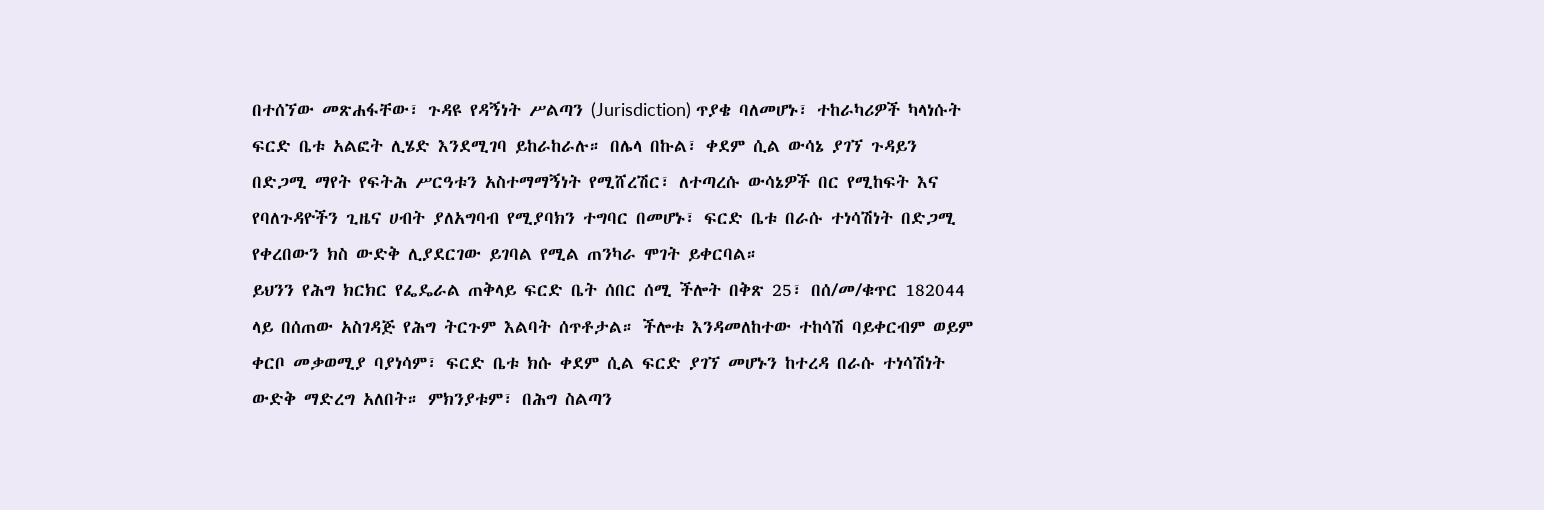በተሰኘው መጽሐፋቸው፣ ጉዳዩ የዳኝነት ሥልጣን (Jurisdiction) ጥያቄ ባለመሆኑ፣ ተከራካሪዎች ካላነሱት ፍርድ ቤቱ አልፎት ሊሄድ እንደሚገባ ይከራከራሉ። በሌላ በኩል፣ ቀደም ሲል ውሳኔ ያገኘ ጉዳይን በድጋሚ ማየት የፍትሕ ሥርዓቱን አስተማማኝነት የሚሸረሽር፣ ለተጣረሱ ውሳኔዎች በር የሚከፍት እና የባለጉዳዮችን ጊዜና ሀብት ያለአግባብ የሚያባክን ተግባር በመሆኑ፣ ፍርድ ቤቱ በራሱ ተነሳሽነት በድጋሚ የቀረበውን ክስ ውድቅ ሊያደርገው ይገባል የሚል ጠንካራ ሞገት ይቀርባል።
ይህንን የሕግ ክርክር የፌዴራል ጠቅላይ ፍርድ ቤት ሰበር ሰሚ ችሎት በቅጽ 25፣ በሰ/መ/ቁጥር 182044 ላይ በሰጠው አስገዳጅ የሕግ ትርጉም እልባት ሰጥቶታል። ችሎቱ እንዳመለከተው ተከሳሽ ባይቀርብም ወይም ቀርቦ መቃወሚያ ባያነሳም፣ ፍርድ ቤቱ ክሱ ቀደም ሲል ፍርድ ያገኘ መሆኑን ከተረዳ በራሱ ተነሳሽነት ውድቅ ማድረግ አለበት። ምክንያቱም፣ በሕግ ስልጣን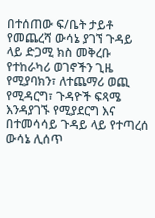በተሰጠው ፍ/ቤት ታይቶ የመጨረሻ ውሳኔ ያገኘ ጉዳይ ላይ ድጋሚ ክስ መቅረቡ የተከራካሪ ወገኖችን ጊዜ የሚያባክን፣ ለተጨማሪ ወጪ የሚዳርግ፣ ጉዳዮች ፍጻሜ እንዳያገኙ የሚያደርግ እና በተመሳሳይ ጉዳይ ላይ የተጣረሰ ውሳኔ ሊሰጥ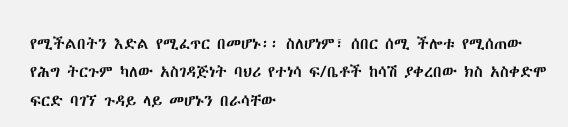የሚችልበትን እድል የሚፈጥር በመሆኑ፡፡ ስለሆነም፣ ሰበር ሰሚ ችሎቱ የሚሰጠው የሕግ ትርጉም ካለው አስገዳጅነት ባህሪ የተነሳ ፍ/ቤቶች ከሳሽ ያቀረበው ክስ አስቀድሞ ፍርድ ባገኘ ጉዳይ ላይ መሆኑን በራሳቸው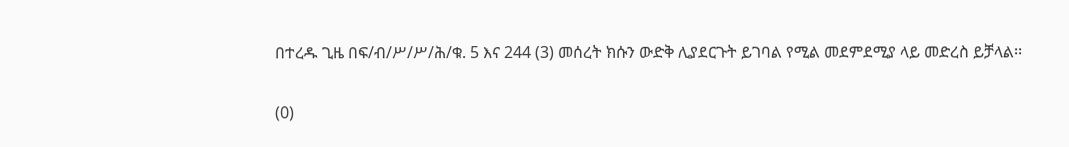በተረዱ ጊዜ በፍ/ብ/ሥ/ሥ/ሕ/ቁ. 5 እና 244 (3) መሰረት ክሱን ውድቅ ሊያደርጉት ይገባል የሚል መደምደሚያ ላይ መድረስ ይቻላል፡፡

(0)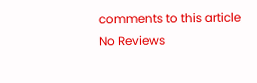comments to this article
No Reviews